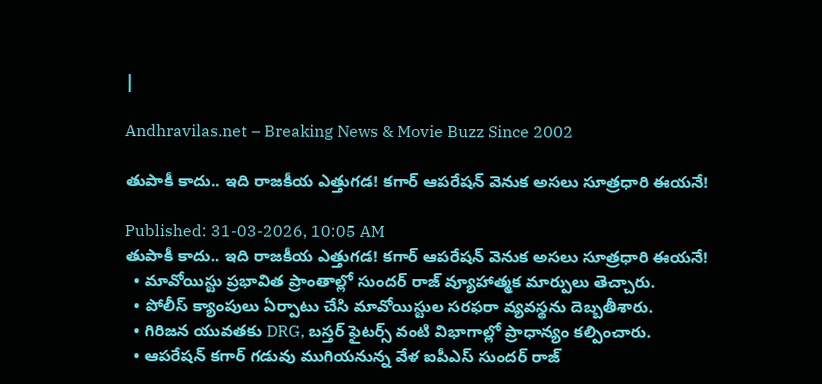|

Andhravilas.net – Breaking News & Movie Buzz Since 2002

తుపాకీ కాదు.. ఇది రాజకీయ ఎత్తుగడ! కగార్ ఆపరేషన్ వెనుక అసలు సూత్రధారి ఈయనే!

Published: 31-03-2026, 10:05 AM
తుపాకీ కాదు.. ఇది రాజకీయ ఎత్తుగడ! కగార్ ఆపరేషన్ వెనుక అసలు సూత్రధారి ఈయనే!
  • మావోయిస్టు ప్రభావిత ప్రాంతాల్లో సుందర్ రాజ్ వ్యూహాత్మక మార్పులు తెచ్చారు.
  • పోలీస్ క్యాంపులు ఏర్పాటు చేసి మావోయిస్టుల సరఫరా వ్యవస్థను దెబ్బతీశారు.
  • గిరిజన యువతకు DRG, బస్తర్ ఫైటర్స్ వంటి విభాగాల్లో ప్రాధాన్యం కల్పించారు.
  • ఆపరేషన్ కగార్ గడువు ముగియనున్న వేళ ఐపీఎస్ సుందర్ రాజ్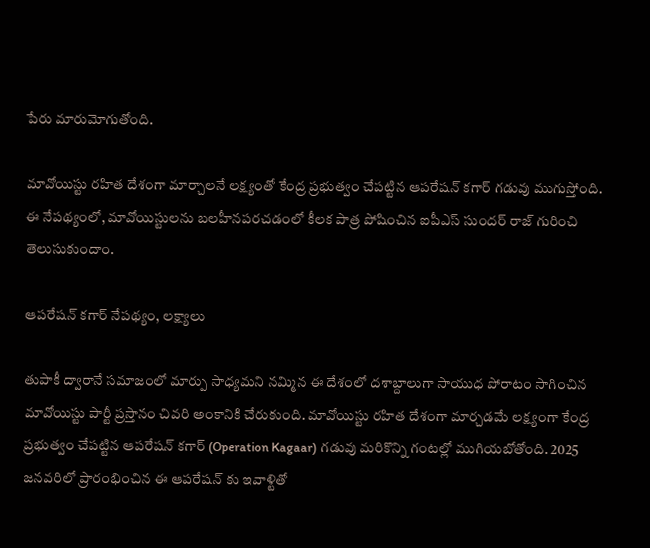పేరు మారుమోగుతోంది.

మావోయిస్టు రహిత దేశంగా మార్చాలనే లక్ష్యంతో కేంద్ర ప్రభుత్వం చేపట్టిన ఆపరేషన్ కగార్ గడువు ముగుస్తోంది. ఈ నేపథ్యంలో, మావోయిస్టులను బలహీనపరచడంలో కీలక పాత్ర పోషించిన ఐపీఎస్ సుందర్ రాజ్ గురించి తెలుసుకుందాం.

ఆపరేషన్ కగార్ నేపథ్యం, లక్ష్యాలు

తుపాకీ ద్వారానే సమాజంలో మార్పు సాధ్యమని నమ్మిన ఈ దేశంలో దశాబ్దాలుగా సాయుధ పోరాటం సాగించిన మావోయిస్టు పార్టీ ప్రస్తానం చివరి అంకానికి చేరుకుంది. మావోయిస్టు రహిత దేశంగా మార్చడమే లక్ష్యంగా కేంద్ర ప్రభుత్వం చేపట్టిన ఆపరేషన్ కగార్ (Operation Kagaar) గడువు మరికొన్ని గంటల్లో ముగియబోతోంది. 2025 జనవరిలో ప్రారంభించిన ఈ ఆపరేషన్ కు ఇవాళ్టితో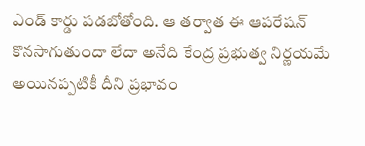ఎండ్ కార్డు పడబోతోంది. ఆ తర్వాత ఈ ఆపరేషన్ కొనసాగుతుందా లేదా అనేది కేంద్ర ప్రభుత్వ నిర్ణయమే అయినప్పటికీ దీని ప్రభావం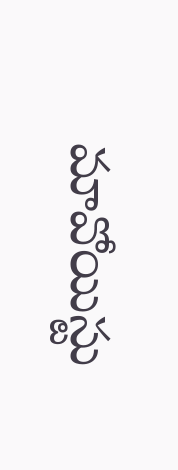మావోయిస్టు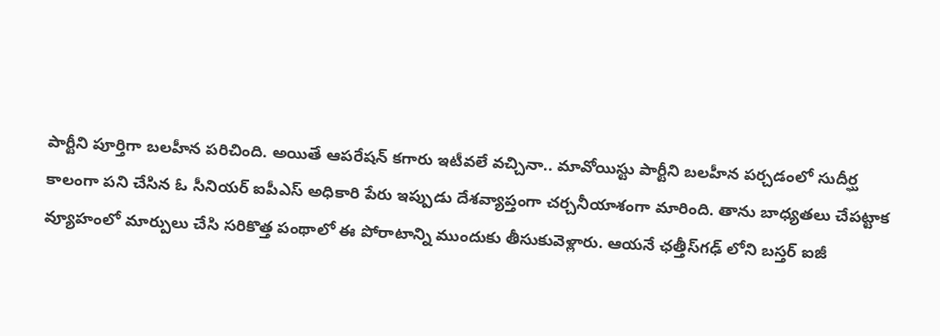పార్టీని పూర్తిగా బలహీన పరిచింది. అయితే ఆపరేషన్ కగారు ఇటీవలే వచ్చినా.. మావోయిస్టు పార్టీని బలహీన పర్చడంలో సుదీర్ఘ కాలంగా పని చేసిన ఓ సీనియర్ ఐపీఎస్ అధికారి పేరు ఇప్పుడు దేశవ్యాప్తంగా చర్చనీయాశంగా మారింది. తాను బాధ్యతలు చేపట్టాక వ్యూహంలో మార్పులు చేసి సరికొత్త పంథాలో ఈ పోరాటాన్ని ముందుకు తీసుకువెళ్లారు. ఆయనే ఛత్తీస్‍గఢ్ లోని బస్తర్ ఐజీ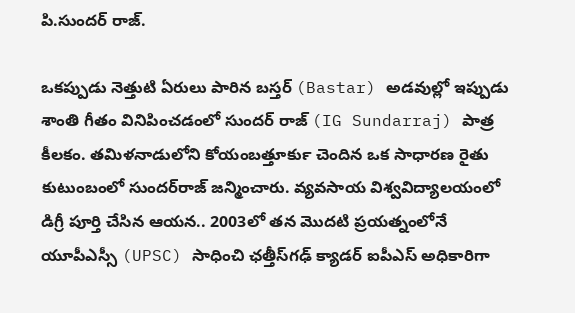పి.సుందర్ రాజ్.

ఒకప్పుడు నెత్తుటి ఏరులు పారిన బస్తర్ (Bastar) అడవుల్లో ఇప్పుడు శాంతి గీతం వినిపించడంలో సుందర్ రాజ్ (IG Sundarraj) పాత్ర కీలకం. తమిళనాడులోని కోయంబత్తూర్‍కు చెందిన ఒక సాధారణ రైతు కుటుంబంలో సుందర్‌రాజ్ జన్మించారు. వ్యవసాయ విశ్వవిద్యాలయంలో డిగ్రీ పూర్తి చేసిన ఆయన.. 2003లో తన మొదటి ప్రయత్నంలోనే యూపీఎస్సీ (UPSC) సాధించి ఛత్తీస్‌గఢ్ క్యాడర్ ఐపీఎస్ అధికారిగా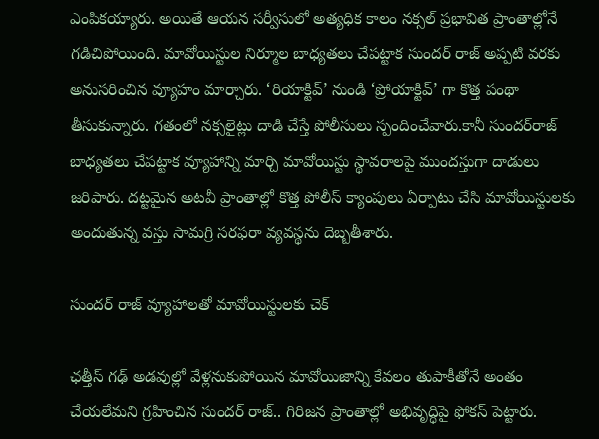ఎంపికయ్యారు. అయితే ఆయన సర్వీసులో అత్యధిక కాలం నక్సల్ ప్రభావిత ప్రాంతాల్లోనే గడిచిపోయింది. మావోయిస్టుల నిర్మూల బాధ్యతలు చేపట్టాక సుందర్ రాజ్ అప్పటి వరకు అనుసరించిన వ్యూహం మార్చారు. ‘రియాక్టివ్’ నుండి ‘ప్రోయాక్టివ్’ గా కొత్త పంథా తీసుకున్నారు. గతంలో నక్సలైట్లు దాడి చేస్తే పోలీసులు స్పందించేవారు.కానీ సుందర్‌రాజ్ బాధ్యతలు చేపట్టాక వ్యూహాన్ని మార్చి మావోయిస్టు స్థావరాలపై ముందస్తుగా దాడులు జరిపారు. దట్టమైన అటవీ ప్రాంతాల్లో కొత్త పోలీస్ క్యాంపులు ఏర్పాటు చేసి మావోయిస్టులకు అందుతున్న వస్తు సామగ్రి సరఫరా వ్యవస్థను దెబ్బతీశారు.

సుందర్ రాజ్ వ్యూహాలతో మావోయిస్టులకు చెక్

ఛత్తీస్ గఢ్ అడవుల్లో వేళ్లనుకుపోయిన మావోయిజాన్ని కేవలం తుపాకీతోనే అంతం చేయలేమని గ్రహించిన సుందర్ రాజ్.. గిరిజన ప్రాంతాల్లో అభివృద్ధిపై ఫోకస్ పెట్టారు.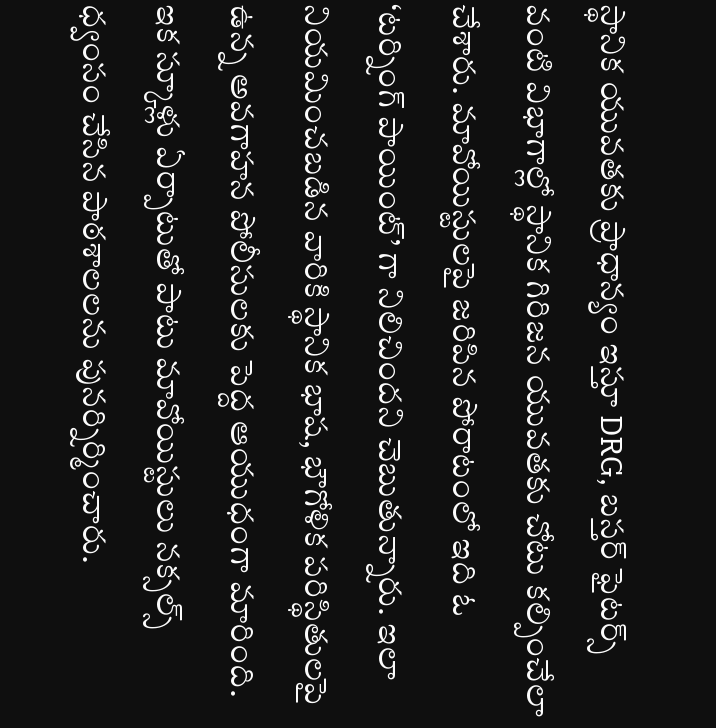స్థానిక యువతకు ప్రాధాన్యం ఇస్తూ DRG, బస్తర్ ఫైటర్స్ వంటి విభాగాల్లో స్థానిక గిరిజన యువతకు చోటు కల్పించేలా చేశారు. మావోయిస్టులపై జరిపిన పోరాటంలో ఇది ఓ ‘టర్నింగ్ పాయింట్’ గా నిలిచిందని చెబుతున్నారు. ఇలా నియమించబడిన వారికి స్థానిక భాష, భౌగోళిక పరిస్థితులపై ఉన్న అవగాహన పోలీసులకు పెద్ద ఆయుధంగా మారింది. ఇక స్కూళ్లు ఏర్పాటుతో పాటు మావోయిస్టులు నక్సల్స్ ధ్వంసం చేసిన పాఠశాలలను పునర్నిర్మించారు.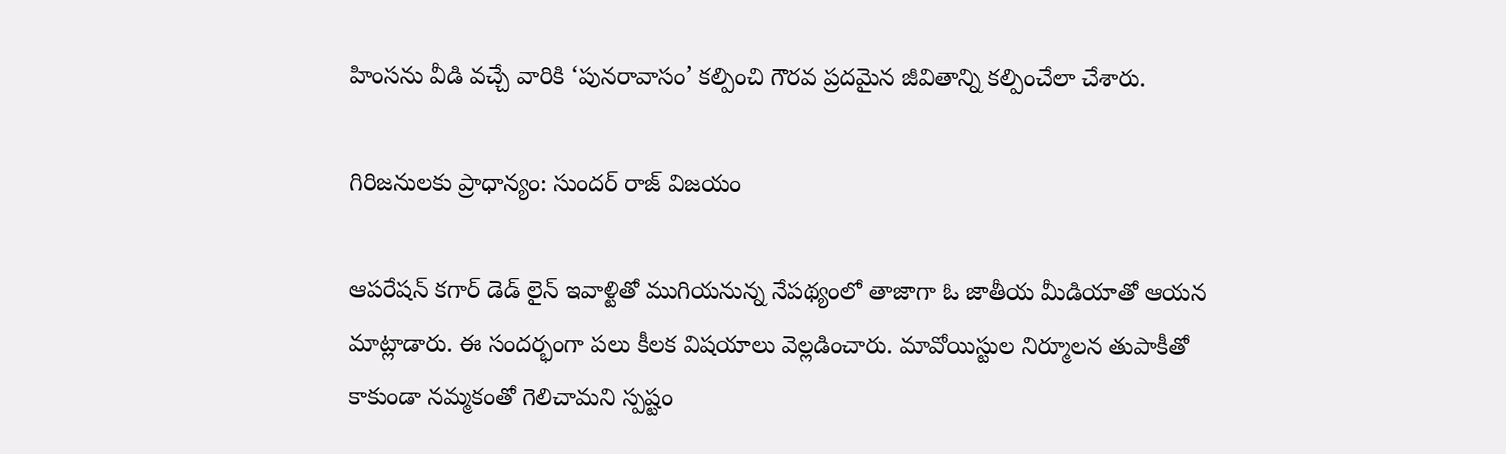హింసను వీడి వచ్చే వారికి ‘పునరావాసం’ కల్పించి గౌరవ ప్రదమైన జీవితాన్ని కల్పించేలా చేశారు.

గిరిజనులకు ప్రాధాన్యం: సుందర్ రాజ్ విజయం

ఆపరేషన్ కగార్ డెడ్ లైన్ ఇవాళ్టితో ముగియనున్న నేపథ్యంలో తాజాగా ఓ జాతీయ మీడియాతో ఆయన మాట్లాడారు. ఈ సందర్భంగా పలు కీలక విషయాలు వెల్లడించారు. మావోయిస్టుల నిర్మూలన తుపాకీతో కాకుండా నమ్మకంతో గెలిచామని స్పష్టం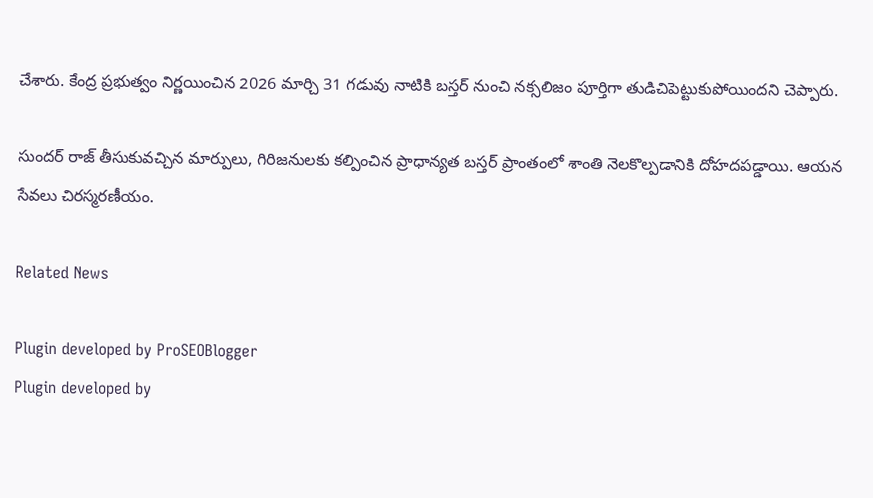చేశారు. కేంద్ర ప్రభుత్వం నిర్ణయించిన 2026 మార్చి 31 గడువు నాటికి బస్తర్ నుంచి నక్సలిజం పూర్తిగా తుడిచిపెట్టుకుపోయిందని చెప్పారు.

సుందర్ రాజ్ తీసుకువచ్చిన మార్పులు, గిరిజనులకు కల్పించిన ప్రాధాన్యత బస్తర్ ప్రాంతంలో శాంతి నెలకొల్పడానికి దోహదపడ్డాయి. ఆయన సేవలు చిరస్మరణీయం.

Related News

Plugin developed by ProSEOBlogger
Plugin developed by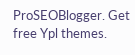ProSEOBlogger. Get free Ypl themes.